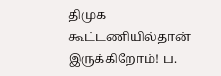திமுக கூட்டணியில்தான் இருக்கிறோம்! ப.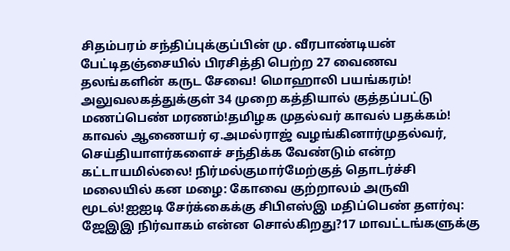சிதம்பரம் சந்திப்புக்குப்பின் மு. வீரபாண்டியன் பேட்டிதஞ்சையில் பிரசித்தி பெற்ற 27 வைணவ தலங்களின் கருட சேவை! மொஹாலி பயங்கரம்! அலுவலகத்துக்குள் 34 முறை கத்தியால் குத்தப்பட்டு மணப்பெண் மரணம்!தமிழக முதல்வர் காவல் பதக்கம்! காவல் ஆணையர் ஏ.அமல்ராஜ் வழங்கினார்முதல்வர், செய்தியாளர்களைச் சந்திக்க வேண்டும் என்ற கட்டாயமில்லை! நிர்மல்குமார்மேற்குத் தொடர்ச்சி மலையில் கன மழை: கோவை குற்றாலம் அருவி மூடல்!ஐஐடி சேர்க்கைக்கு சிபிஎஸ்இ மதிப்பெண் தளர்வு: ஜேஇஇ நிர்வாகம் என்ன சொல்கிறது?17 மாவட்டங்களுக்கு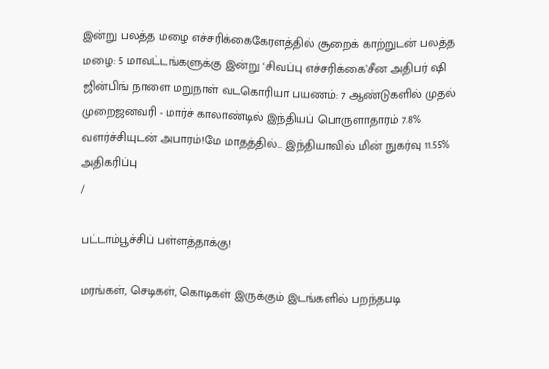இன்று பலத்த மழை எச்சரிக்கைகேரளத்தில் சூறைக் காற்றுடன் பலத்த மழை: 5 மாவட்டங்களுக்கு இன்று ‘சிவப்பு எச்சரிக்கை’சீன அதிபர் ஷி ஜின்பிங் நாளை மறுநாள் வடகொரியா பயணம்: 7 ஆண்டுகளில் முதல் முறைஜனவரி - மார்ச் காலாண்டில் இந்தியப் பொருளாதாரம் 7.8% வளர்ச்சியுடன் அபாரம்!மே மாதத்தில்... இந்தியாவில் மின் நுகர்வு 11.55% அதிகரிப்பு
/

பட்டாம்பூச்சிப் பள்ளத்தாக்கு!

மரங்கள், செடிகள், கொடிகள் இருக்கும் இடங்களில் பறந்தபடி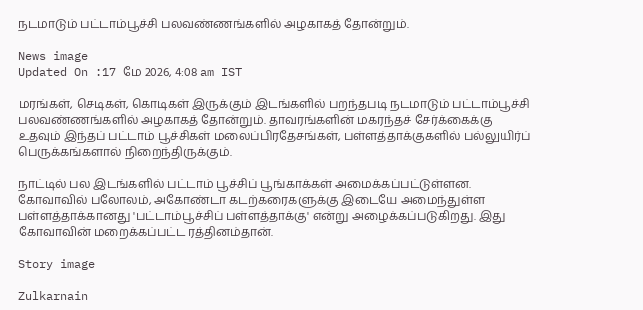நடமாடும் பட்டாம்பூச்சி பலவண்ணங்களில் அழகாகத் தோன்றும்.

News image
Updated On :17 மே 2026, 4:08 am IST

மரங்கள், செடிகள், கொடிகள் இருக்கும் இடங்களில் பறந்தபடி நடமாடும் பட்டாம்பூச்சி பலவண்ணங்களில் அழகாகத் தோன்றும். தாவரங்களின் மகரந்தச் சேர்க்கைக்கு உதவும் இந்தப் பட்டாம் பூச்சிகள் மலைப்பிரதேசங்கள், பள்ளத்தாக்குகளில் பல்லுயிர்ப் பெருக்கங்களால் நிறைந்திருக்கும்.

நாட்டில் பல இடங்களில் பட்டாம் பூச்சிப் பூங்காக்கள் அமைக்கப்பட்டுள்ளன. கோவாவில் பலோலம், அகோண்டா கடற்கரைகளுக்கு இடையே அமைந்துள்ள பள்ளத்தாக்கானது 'பட்டாம்பூச்சிப் பள்ளத்தாக்கு' என்று அழைக்கப்படுகிறது. இது கோவாவின் மறைக்கப்பட்ட ரத்தினம்தான்.

Story image

Zulkarnain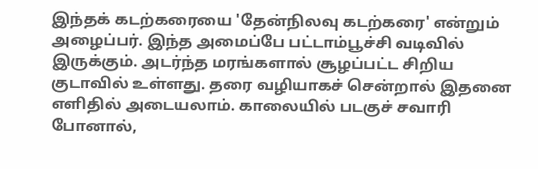இந்தக் கடற்கரையை 'தேன்நிலவு கடற்கரை' என்றும் அழைப்பர். இந்த அமைப்பே பட்டாம்பூச்சி வடிவில் இருக்கும். அடர்ந்த மரங்களால் சூழப்பட்ட சிறிய குடாவில் உள்ளது. தரை வழியாகச் சென்றால் இதனை எளிதில் அடையலாம். காலையில் படகுச் சவாரி போனால்,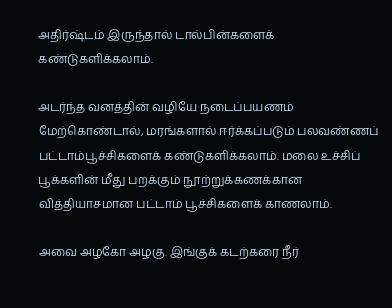அதிர்ஷ்டம் இருந்தால் டால்பின்களைக் கண்டுகளிக்கலாம்.

அடர்ந்த வனத்தின் வழியே நடைப்பயணம் மேற்கொண்டால், மரங்களால் ஈர்க்கப்படும் பலவண்ணப் பட்டாம்பூச்சிகளைக் கண்டுகளிக்கலாம். மலை உச்சிப் பூக்களின் மீது பறக்கும் நூற்றுக்கணக்கான வித்தியாசமான பட்டாம் பூச்சிகளைக் காணலாம்.

அவை அழகோ அழகு. இங்குக் கடற்கரை நீர்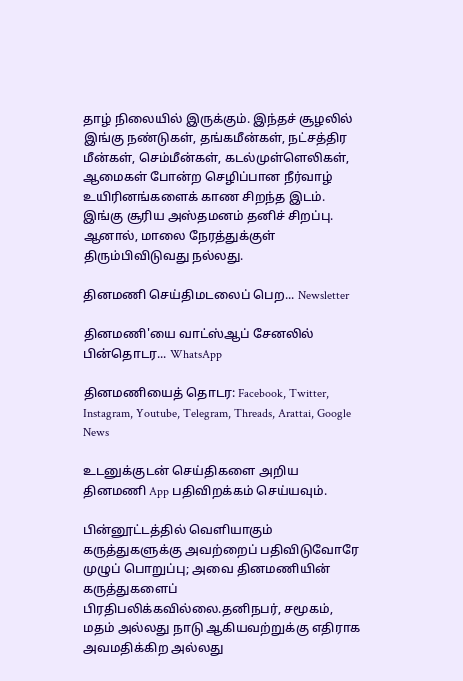தாழ் நிலையில் இருக்கும். இந்தச் சூழலில் இங்கு நண்டுகள், தங்கமீன்கள், நட்சத்திர மீன்கள், செம்மீன்கள், கடல்முள்ளெலிகள், ஆமைகள் போன்ற செழிப்பான நீர்வாழ் உயிரினங்களைக் காண சிறந்த இடம். இங்கு சூரிய அஸ்தமனம் தனிச் சிறப்பு. ஆனால், மாலை நேரத்துக்குள் திரும்பிவிடுவது நல்லது.

தினமணி செய்திமடலைப் பெற... Newsletter

தினமணி'யை வாட்ஸ்ஆப் சேனலில் பின்தொடர... WhatsApp

தினமணியைத் தொடர: Facebook, Twitter, Instagram, Youtube, Telegram, Threads, Arattai, Google News

உடனுக்குடன் செய்திகளை அறிய தினமணி App பதிவிறக்கம் செய்யவும்.

பின்னூட்டத்தில் வெளியாகும் கருத்துகளுக்கு அவற்றைப் பதிவிடுவோரே முழுப் பொறுப்பு; அவை தினமணியின் கருத்துகளைப் பிரதிபலிக்கவில்லை.தனிநபர், சமூகம், மதம் அல்லது நாடு ஆகியவற்றுக்கு எதிராக அவமதிக்கிற அல்லது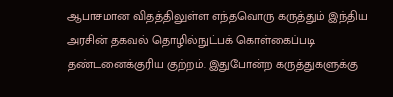ஆபாசமான விதத்திலுள்ள எந்தவொரு கருத்தும் இந்திய அரசின் தகவல் தொழில்நுட்பக் கொள்கைப்படி தண்டனைக்குரிய குற்றம். இதுபோன்ற கருத்துகளுக்கு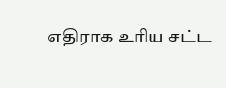எதிராக உரிய சட்ட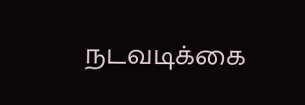நடவடிக்கை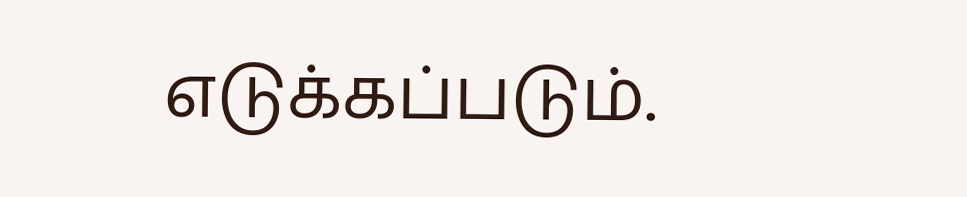எடுக்கப்படும்.